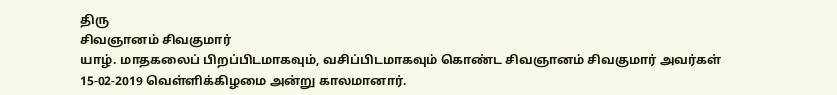திரு
சிவஞானம் சிவகுமார்
யாழ். மாதகலைப் பிறப்பிடமாகவும், வசிப்பிடமாகவும் கொண்ட சிவஞானம் சிவகுமார் அவர்கள் 15-02-2019 வெள்ளிக்கிழமை அன்று காலமானார்.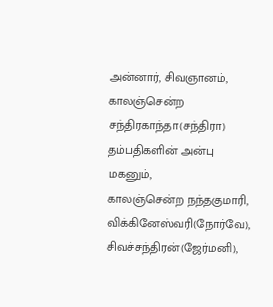அன்னார், சிவஞானம், காலஞ்சென்ற சந்திரகாந்தா(சந்திரா) தம்பதிகளின் அன்பு மகனும்,
காலஞ்சென்ற நந்தகுமாரி, விக்கினேஸ்வரி(நோர்வே), சிவச்சந்திரன்(ஜேர்மனி),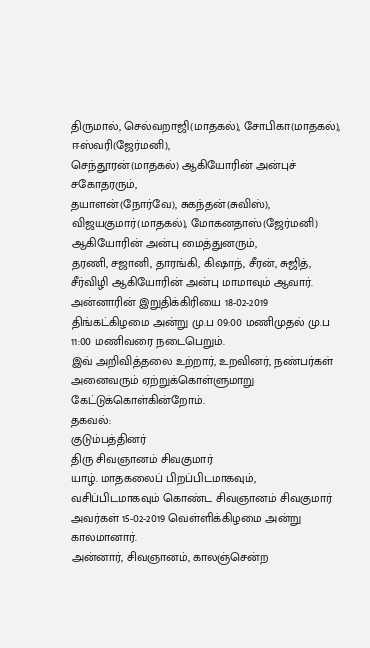திருமால், செல்வறாஜி(மாதகல்), சோபிகா(மாதகல்), ஈஸ்வரி(ஜேர்மனி),
செந்தூரன்(மாதகல்) ஆகியோரின் அன்புச் சகோதரரும்,
தயாளன்(நோர்வே), சுகந்தன்(சுவிஸ்), விஜயகுமார்(மாதகல்), மோகனதாஸ்(ஜேர்மனி) ஆகியோரின் அன்பு மைத்துனரும்,
தரணி, சஜானி, தாரங்கி, கிஷாந், சீரன், சுஜித், சீர்விழி ஆகியோரின் அன்பு மாமாவும் ஆவார்.
அன்னாரின் இறுதிக்கிரியை 18-02-2019 திங்கட்கிழமை அன்று மு.ப 09:00 மணிமுதல் மு.ப 11:00 மணிவரை நடைபெறும்.
இவ் அறிவித்தலை உற்றார், உறவினர், நண்பர்கள் அனைவரும் ஏற்றுக்கொள்ளுமாறு கேட்டுக்கொள்கின்றோம்.
தகவல்:
குடும்பத்தினர்
திரு சிவஞானம் சிவகுமார்
யாழ். மாதகலைப் பிறப்பிடமாகவும், வசிப்பிடமாகவும் கொண்ட சிவஞானம் சிவகுமார் அவர்கள் 15-02-2019 வெள்ளிக்கிழமை அன்று காலமானார்.
அன்னார், சிவஞானம், காலஞ்சென்ற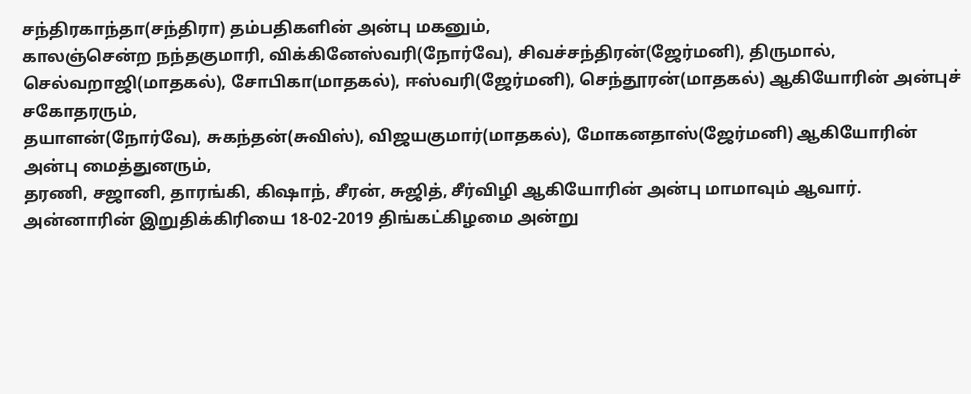சந்திரகாந்தா(சந்திரா) தம்பதிகளின் அன்பு மகனும்,
காலஞ்சென்ற நந்தகுமாரி, விக்கினேஸ்வரி(நோர்வே), சிவச்சந்திரன்(ஜேர்மனி), திருமால், செல்வறாஜி(மாதகல்), சோபிகா(மாதகல்), ஈஸ்வரி(ஜேர்மனி), செந்தூரன்(மாதகல்) ஆகியோரின் அன்புச் சகோதரரும்,
தயாளன்(நோர்வே), சுகந்தன்(சுவிஸ்), விஜயகுமார்(மாதகல்), மோகனதாஸ்(ஜேர்மனி) ஆகியோரின் அன்பு மைத்துனரும்,
தரணி, சஜானி, தாரங்கி, கிஷாந், சீரன், சுஜித், சீர்விழி ஆகியோரின் அன்பு மாமாவும் ஆவார்.
அன்னாரின் இறுதிக்கிரியை 18-02-2019 திங்கட்கிழமை அன்று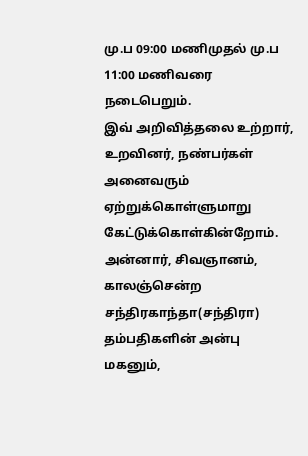மு.ப 09:00 மணிமுதல் மு.ப 11:00 மணிவரை நடைபெறும்.
இவ் அறிவித்தலை உற்றார், உறவினர், நண்பர்கள் அனைவரும் ஏற்றுக்கொள்ளுமாறு கேட்டுக்கொள்கின்றோம்.
அன்னார், சிவஞானம், காலஞ்சென்ற சந்திரகாந்தா(சந்திரா) தம்பதிகளின் அன்பு மகனும்,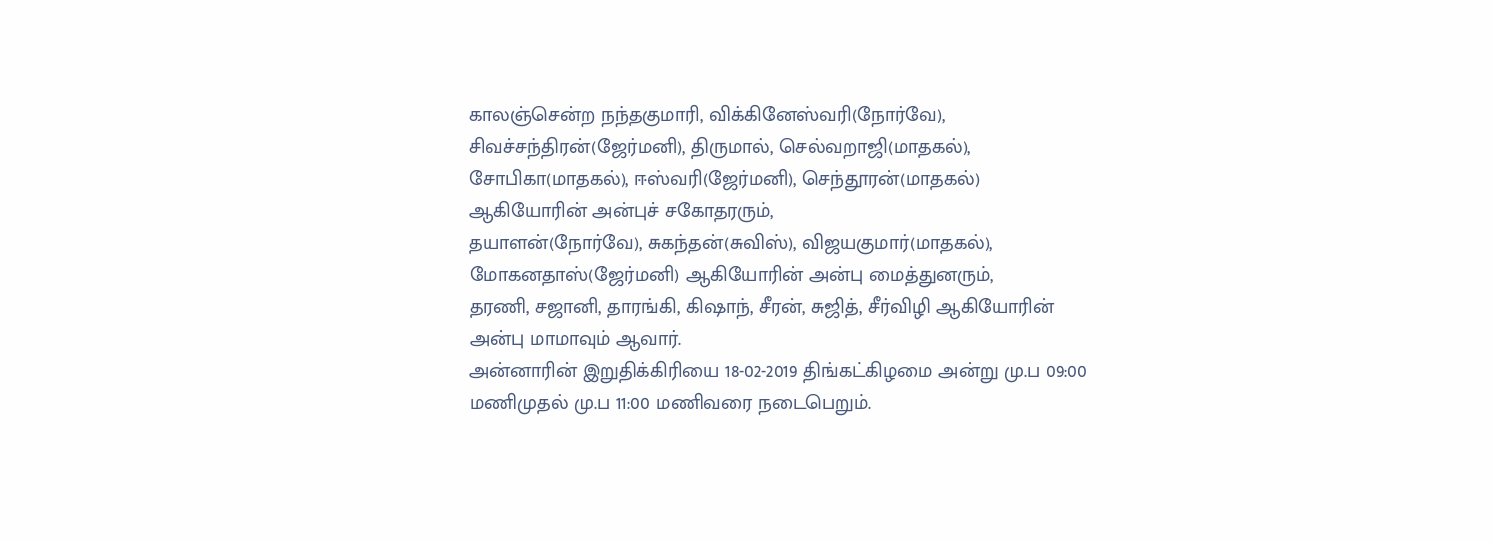காலஞ்சென்ற நந்தகுமாரி, விக்கினேஸ்வரி(நோர்வே), சிவச்சந்திரன்(ஜேர்மனி), திருமால், செல்வறாஜி(மாதகல்), சோபிகா(மாதகல்), ஈஸ்வரி(ஜேர்மனி), செந்தூரன்(மாதகல்) ஆகியோரின் அன்புச் சகோதரரும்,
தயாளன்(நோர்வே), சுகந்தன்(சுவிஸ்), விஜயகுமார்(மாதகல்), மோகனதாஸ்(ஜேர்மனி) ஆகியோரின் அன்பு மைத்துனரும்,
தரணி, சஜானி, தாரங்கி, கிஷாந், சீரன், சுஜித், சீர்விழி ஆகியோரின் அன்பு மாமாவும் ஆவார்.
அன்னாரின் இறுதிக்கிரியை 18-02-2019 திங்கட்கிழமை அன்று மு.ப 09:00 மணிமுதல் மு.ப 11:00 மணிவரை நடைபெறும்.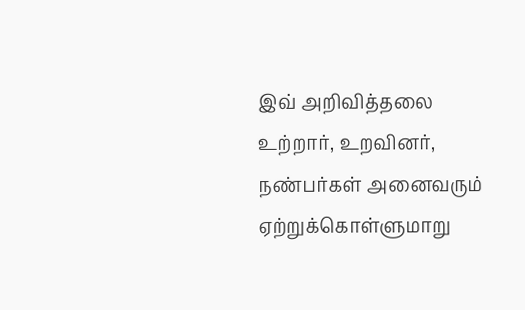இவ் அறிவித்தலை உற்றார், உறவினர், நண்பர்கள் அனைவரும் ஏற்றுக்கொள்ளுமாறு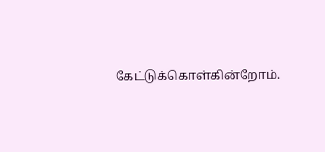கேட்டுக்கொள்கின்றோம்.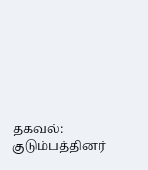தகவல்:
குடும்பத்தினர்